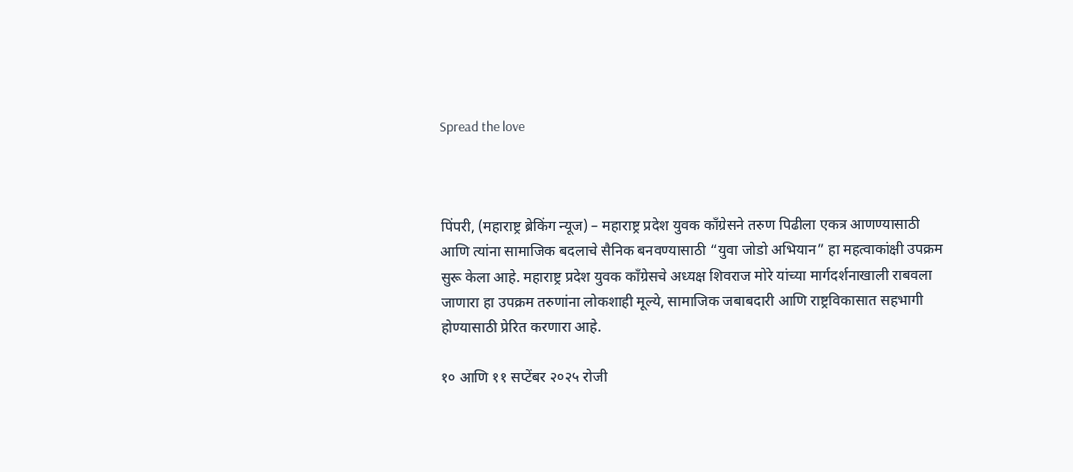Spread the love



पिंपरी, (महाराष्ट्र ब्रेकिंग न्यूज) – महाराष्ट्र प्रदेश युवक काँग्रेसने तरुण पिढीला एकत्र आणण्यासाठी आणि त्यांना सामाजिक बदलाचे सैनिक बनवण्यासाठी “युवा जोडो अभियान” हा महत्वाकांक्षी उपक्रम सुरू केला आहे. महाराष्ट्र प्रदेश युवक काँग्रेसचे अध्यक्ष शिवराज मोरे यांच्या मार्गदर्शनाखाली राबवला जाणारा हा उपक्रम तरुणांना लोकशाही मूल्ये, सामाजिक जबाबदारी आणि राष्ट्रविकासात सहभागी होण्यासाठी प्रेरित करणारा आहे.

१० आणि ११ सप्टेंबर २०२५ रोजी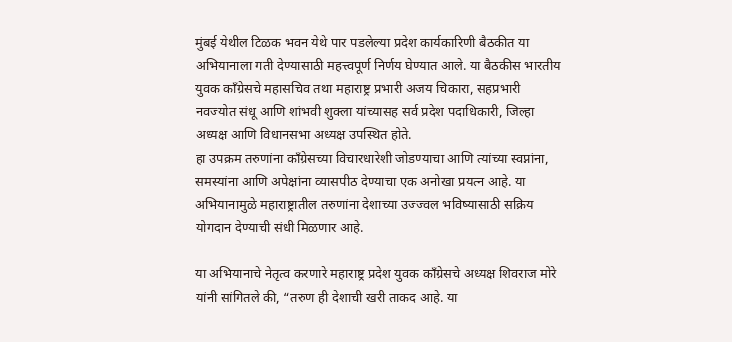मुंबई येथील टिळक भवन येथे पार पडलेल्या प्रदेश कार्यकारिणी बैठकीत या अभियानाला गती देण्यासाठी महत्त्वपूर्ण निर्णय घेण्यात आले. या बैठकीस भारतीय युवक काँग्रेसचे महासचिव तथा महाराष्ट्र प्रभारी अजय चिकारा, सहप्रभारी नवज्योत संधू आणि शांभवी शुक्ला यांच्यासह सर्व प्रदेश पदाधिकारी, जिल्हा अध्यक्ष आणि विधानसभा अध्यक्ष उपस्थित होते.
हा उपक्रम तरुणांना काँग्रेसच्या विचारधारेशी जोडण्याचा आणि त्यांच्या स्वप्नांना, समस्यांना आणि अपेक्षांना व्यासपीठ देण्याचा एक अनोखा प्रयत्न आहे. या अभियानामुळे महाराष्ट्रातील तरुणांना देशाच्या उज्ज्वल भविष्यासाठी सक्रिय योगदान देण्याची संधी मिळणार आहे.

या अभियानाचे नेतृत्व करणारे महाराष्ट्र प्रदेश युवक काँग्रेसचे अध्यक्ष शिवराज मोरे यांनी सांगितले की, “तरुण ही देशाची खरी ताकद आहे. या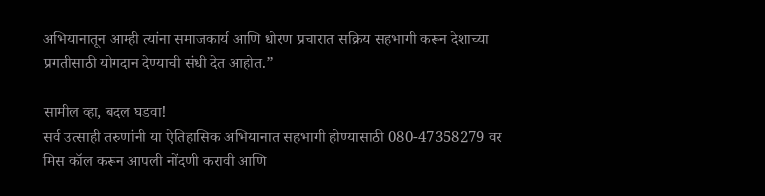अभियानातून आम्ही त्यांना समाजकार्य आणि धोरण प्रचारात सक्रिय सहभागी करून देशाच्या प्रगतीसाठी योगदान देण्याची संधी देत आहोत.”

सामील व्हा, बदल घडवा!
सर्व उत्साही तरुणांनी या ऐतिहासिक अभियानात सहभागी होण्यासाठी 080-47358279 वर मिस कॉल करून आपली नोंदणी करावी आणि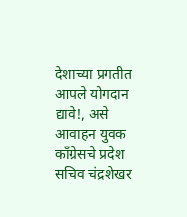देशाच्या प्रगतीत आपले योगदान द्यावे!, असे आवाहन युवक काँग्रेसचे प्रदेश सचिव चंद्रशेखर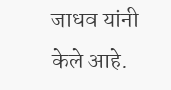जाधव यांनी केले आहे.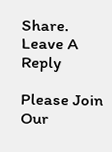Share.
Leave A Reply

Please Join Our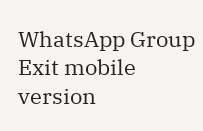WhatsApp Group
Exit mobile version